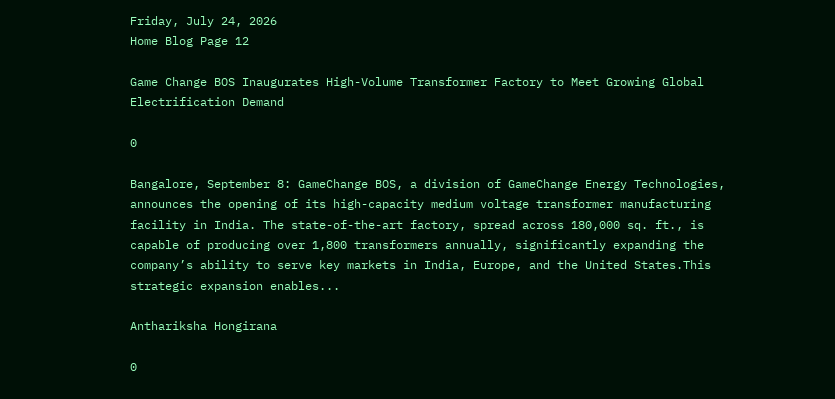Friday, July 24, 2026
Home Blog Page 12

Game Change BOS Inaugurates High-Volume Transformer Factory to Meet Growing Global Electrification Demand

0

Bangalore, September 8: GameChange BOS, a division of GameChange Energy Technologies, announces the opening of its high-capacity medium voltage transformer manufacturing facility in India. The state-of-the-art factory, spread across 180,000 sq. ft., is capable of producing over 1,800 transformers annually, significantly expanding the company’s ability to serve key markets in India, Europe, and the United States.This strategic expansion enables...

Anthariksha Hongirana

0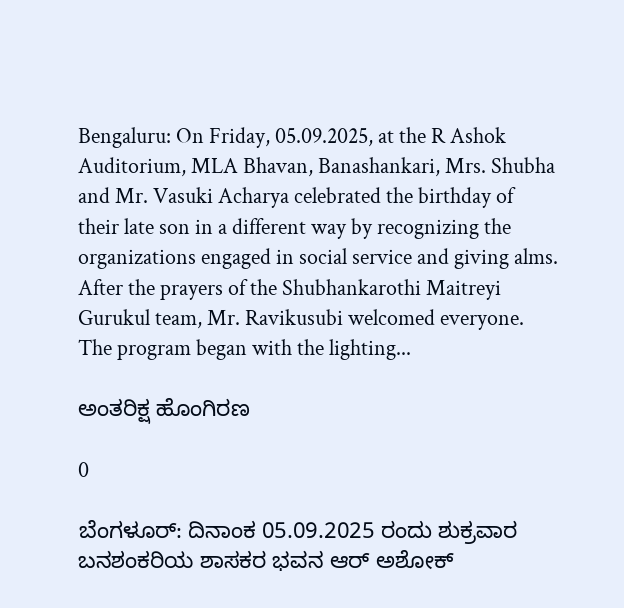Bengaluru: On Friday, 05.09.2025, at the R Ashok Auditorium, MLA Bhavan, Banashankari, Mrs. Shubha and Mr. Vasuki Acharya celebrated the birthday of their late son in a different way by recognizing the organizations engaged in social service and giving alms. After the prayers of the Shubhankarothi Maitreyi Gurukul team, Mr. Ravikusubi welcomed everyone. The program began with the lighting...

ಅಂತರಿಕ್ಷ ಹೊಂಗಿರಣ

0

ಬೆಂಗಳೂರ್: ದಿನಾಂಕ 05.09.2025 ರಂದು ಶುಕ್ರವಾರ ಬನಶಂಕರಿಯ ಶಾಸಕರ ಭವನ ಆರ್ ಅಶೋಕ್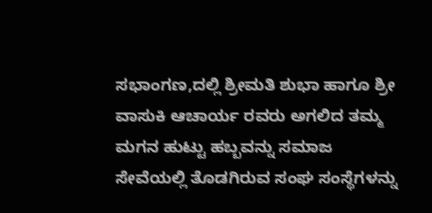ಸಭಾಂಗಣ,ದಲ್ಲಿ ಶ್ರೀಮತಿ ಶುಭಾ ಹಾಗೂ ಶ್ರೀ ವಾಸುಕಿ ಆಚಾರ್ಯ ರವರು ಅಗಲಿದ ತಮ್ಮ ಮಗನ ಹುಟ್ಟು ಹಬ್ಬವನ್ನು ಸಮಾಜ ಸೇವೆಯಲ್ಲಿ ತೊಡಗಿರುವ ಸಂಘ ಸಂಸ್ಥೆಗಳನ್ನು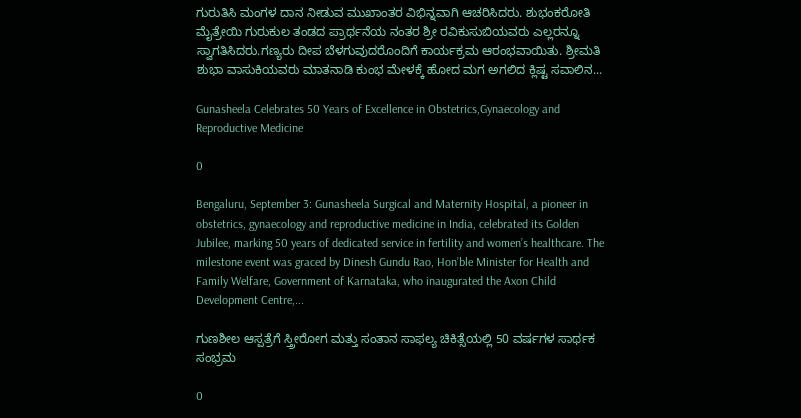ಗುರುತಿಸಿ ಮಂಗಳ ದಾನ ನೀಡುವ ಮುಖಾಂತರ ವಿಭಿನ್ನವಾಗಿ ಆಚರಿಸಿದರು. ಶುಭಂಕರೋತಿ ಮೈತ್ರೇಯಿ ಗುರುಕುಲ ತಂಡದ ಪ್ರಾರ್ಥನೆಯ ನಂತರ ಶ್ರೀ ರವಿಕುಸುಬಿಯವರು ಎಲ್ಲರನ್ನೂ ಸ್ವಾಗತಿಸಿದರು.ಗಣ್ಯರು ದೀಪ ಬೆಳಗುವುದರೊಂದಿಗೆ ಕಾರ್ಯಕ್ರಮ ಆರಂಭವಾಯಿತು. ಶ್ರೀಮತಿ ಶುಭಾ ವಾಸುಕಿಯವರು ಮಾತನಾಡಿ ಕುಂಭ ಮೇಳಕ್ಕೆ ಹೋದ ಮಗ ಅಗಲಿದ ಕ್ಲಿಷ್ಟ ಸವಾಲಿನ‌...

Gunasheela Celebrates 50 Years of Excellence in Obstetrics,Gynaecology and Reproductive Medicine

0

Bengaluru, September 3: Gunasheela Surgical and Maternity Hospital, a pioneer in obstetrics, gynaecology and reproductive medicine in India, celebrated its Golden Jubilee, marking 50 years of dedicated service in fertility and women’s healthcare. The milestone event was graced by Dinesh Gundu Rao, Hon’ble Minister for Health and Family Welfare, Government of Karnataka, who inaugurated the Axon Child Development Centre,...

ಗುಣಶೀಲ ಆಸ್ಪತ್ರೆಗೆ ಸ್ತ್ರೀರೋಗ ಮತ್ತು ಸಂತಾನ ಸಾಫಲ್ಯ ಚಿಕಿತ್ಸೆಯಲ್ಲಿ 50 ವರ್ಷಗಳ ಸಾರ್ಥಕ ಸಂಭ್ರಮ

0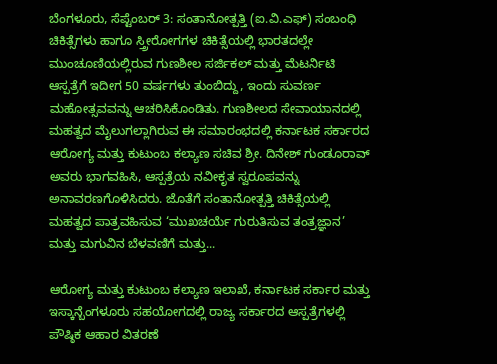ಬೆಂಗಳೂರು, ಸೆಪ್ಟೆಂಬರ್ 3: ಸಂತಾನೋತ್ಪತ್ತಿ (ಐ.ವಿ.ಎಫ್) ಸಂಬಂಧಿ ಚಿಕಿತ್ಸೆಗಳು ಹಾಗೂ ಸ್ತ್ರೀರೋಗಗಳ ಚಿಕಿತ್ಸೆಯಲ್ಲಿ ಭಾರತದಲ್ಲೇ ಮುಂಚೂಣಿಯಲ್ಲಿರುವ ಗುಣಶೀಲ ಸರ್ಜಿಕಲ್ ಮತ್ತು ಮೆಟರ್ನಿಟಿ ಆಸ್ಪತ್ರೆಗೆ ಇದೀಗ 50 ವರ್ಷಗಳು ತುಂಬಿದ್ದು, ಇಂದು ಸುವರ್ಣ ಮಹೋತ್ಸವವನ್ನು ಆಚರಿಸಿಕೊಂಡಿತು. ಗುಣಶೀಲದ ಸೇವಾಯಾನದಲ್ಲಿ ಮಹತ್ವದ ಮೈಲುಗಲ್ಲಾಗಿರುವ ಈ ಸಮಾರಂಭದಲ್ಲಿ ಕರ್ನಾಟಕ ಸರ್ಕಾರದ ಆರೋಗ್ಯ ಮತ್ತು ಕುಟುಂಬ ಕಲ್ಯಾಣ ಸಚಿವ ಶ್ರೀ. ದಿನೇಶ್ ಗುಂಡೂರಾವ್ ಅವರು ಭಾಗವಹಿಸಿ, ಆಸ್ಪತ್ರೆಯ ನವೀಕೃತ ಸ್ವರೂಪವನ್ನು ಅನಾವರಣಗೊಳಿಸಿದರು. ಜೊತೆಗೆ ಸಂತಾನೋತ್ಪತ್ತಿ ಚಿಕಿತ್ಸೆಯಲ್ಲಿ ಮಹತ್ವದ ಪಾತ್ರವಹಿಸುವ ‘ಮುಖಚರ್ಯೆ ಗುರುತಿಸುವ ತಂತ್ರಜ್ಞಾನ’ ಮತ್ತು ಮಗುವಿನ ಬೆಳವಣಿಗೆ ಮತ್ತು...

ಆರೋಗ್ಯ ಮತ್ತು ಕುಟುಂಬ ಕಲ್ಯಾಣ ಇಲಾಖೆ, ಕರ್ನಾಟಕ ಸರ್ಕಾರ ಮತ್ತು ಇಸ್ಕಾನ್ಬೆಂಗಳೂರು ಸಹಯೋಗದಲ್ಲಿ ರಾಜ್ಯ ಸರ್ಕಾರದ ಆಸ್ಪತ್ರೆಗಳಲ್ಲಿ ಪೌಷ್ಠಿಕ ಆಹಾರ ವಿತರಣೆ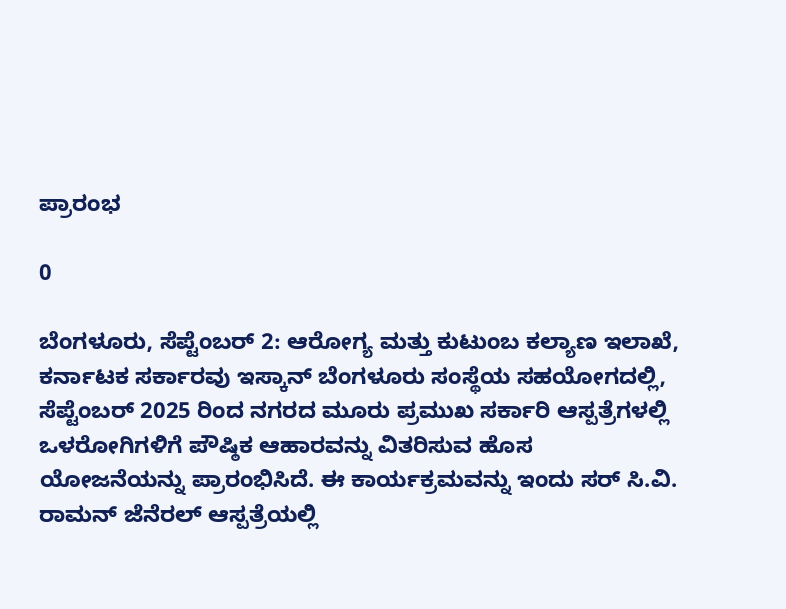ಪ್ರಾರಂಭ

0

ಬೆಂಗಳೂರು, ಸೆಪ್ಟೆಂಬರ್ 2: ಆರೋಗ್ಯ ಮತ್ತು ಕುಟುಂಬ ಕಲ್ಯಾಣ ಇಲಾಖೆ, ಕರ್ನಾಟಕ ಸರ್ಕಾರವು ಇಸ್ಕಾನ್ ಬೆಂಗಳೂರು ಸಂಸ್ಥೆಯ ಸಹಯೋಗದಲ್ಲಿ, ಸೆಪ್ಟೆಂಬರ್ 2025 ರಿಂದ ನಗರದ ಮೂರು ಪ್ರಮುಖ ಸರ್ಕಾರಿ ಆಸ್ಪತ್ರೆಗಳಲ್ಲಿ ಒಳರೋಗಿಗಳಿಗೆ ಪೌಷ್ಠಿಕ ಆಹಾರವನ್ನು ವಿತರಿಸುವ ಹೊಸ ಯೋಜನೆಯನ್ನು ಪ್ರಾರಂಭಿಸಿದೆ. ಈ ಕಾರ್ಯಕ್ರಮವನ್ನು ಇಂದು ಸರ್ ಸಿ.ವಿ. ರಾಮನ್ ಜೆನೆರಲ್ ಆಸ್ಪತ್ರೆಯಲ್ಲಿ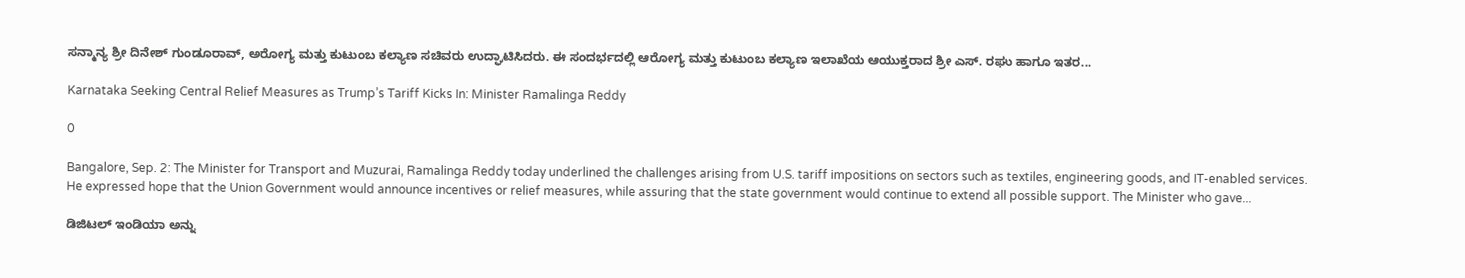ಸನ್ಮಾನ್ಯ ಶ್ರೀ ದಿನೇಶ್ ಗುಂಡೂರಾವ್, ಅರೋಗ್ಯ ಮತ್ತು ಕುಟುಂಬ ಕಲ್ಯಾಣ ಸಚಿವರು ಉದ್ಘಾಟಿಸಿದರು. ಈ ಸಂದರ್ಭದಲ್ಲಿ ಆರೋಗ್ಯ ಮತ್ತು ಕುಟುಂಬ ಕಲ್ಯಾಣ ಇಲಾಖೆಯ ಆಯುಕ್ತರಾದ ಶ್ರೀ ಎಸ್. ರಘು ಹಾಗೂ ಇತರ...

Karnataka Seeking Central Relief Measures as Trump’s Tariff Kicks In: Minister Ramalinga Reddy

0

Bangalore, Sep. 2: The Minister for Transport and Muzurai, Ramalinga Reddy today underlined the challenges arising from U.S. tariff impositions on sectors such as textiles, engineering goods, and IT-enabled services. He expressed hope that the Union Government would announce incentives or relief measures, while assuring that the state government would continue to extend all possible support. The Minister who gave...

ಡಿಜಿಟಲ್‌ ಇಂಡಿಯಾ ಅನ್ನು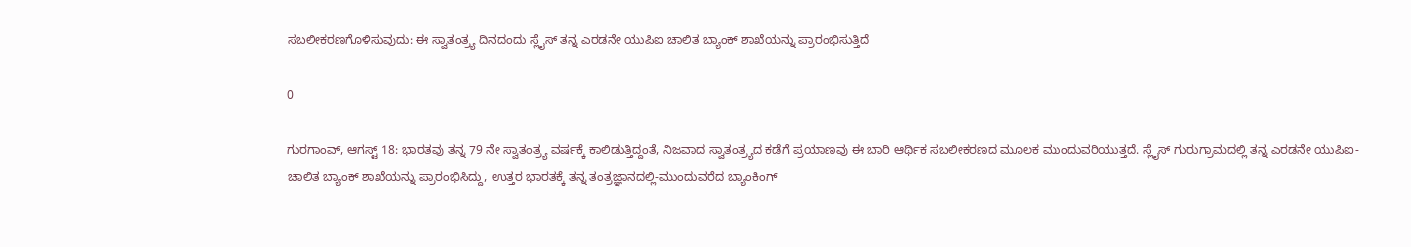ಸಬಲೀಕರಣಗೊಳಿಸುವುದು: ಈ ಸ್ವಾತಂತ್ರ್ಯ ದಿನದಂದು ಸ್ಲೈಸ್ ತನ್ನ ಎರಡನೇ ಯುಪಿಐ ಚಾಲಿತ ಬ್ಯಾಂಕ್‌ ಶಾಖೆಯನ್ನು ಪ್ರಾರಂಭಿಸುತ್ತಿದೆ

0

ಗುರಗಾಂವ್, ಆಗಸ್ಟ್‌ 18: ಭಾರತವು ತನ್ನ 79 ನೇ ಸ್ವಾತಂತ್ರ್ಯ ವರ್ಷಕ್ಕೆ ಕಾಲಿಡುತ್ತಿದ್ದಂತೆ, ನಿಜವಾದ ಸ್ವಾತಂತ್ರ್ಯದ ಕಡೆಗೆ ಪ್ರಯಾಣವು ಈ ಬಾರಿ ಆರ್ಥಿಕ ಸಬಲೀಕರಣದ ಮೂಲಕ ಮುಂದುವರಿಯುತ್ತದೆ. ಸ್ಲೈಸ್ ಗುರುಗ್ರಾಮದಲ್ಲಿ ತನ್ನ ಎರಡನೇ ಯುಪಿಐ-ಚಾಲಿತ ಬ್ಯಾಂಕ್‌ ಶಾಖೆಯನ್ನು ಪ್ರಾರಂಭಿಸಿದ್ದು, ಉತ್ತರ ಭಾರತಕ್ಕೆ ತನ್ನ ತಂತ್ರಜ್ಞಾನದಲ್ಲಿ-ಮುಂದುವರೆದ ಬ್ಯಾಂಕಿಂಗ್‌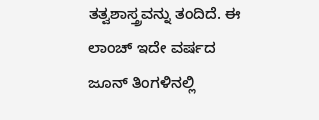ತತ್ವಶಾಸ್ತ್ರವನ್ನು ತಂದಿದೆ. ಈ ಲಾಂಚ್ ಇದೇ ವರ್ಷದ ಜೂನ್‌ ತಿಂಗಳಿನಲ್ಲಿ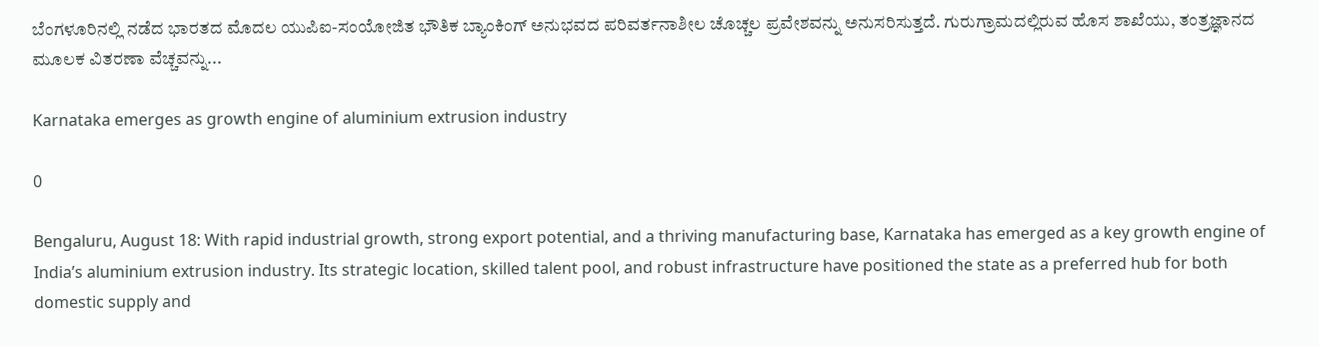ಬೆಂಗಳೂರಿನಲ್ಲಿ ನಡೆದ ಭಾರತದ ಮೊದಲ ಯುಪಿಐ-ಸಂಯೋಜಿತ ಭೌತಿಕ ಬ್ಯಾಂಕಿಂಗ್‌ ಅನುಭವದ ಪರಿವರ್ತನಾಶೀಲ ಚೊಚ್ಚಲ ಪ್ರವೇಶವನ್ನು ಅನುಸರಿಸುತ್ತದೆ. ಗುರುಗ್ರಾಮದಲ್ಲಿರುವ ಹೊಸ ಶಾಖೆಯು, ತಂತ್ರಜ್ಞಾನದ ಮೂಲಕ ವಿತರಣಾ ವೆಚ್ಚವನ್ನು...

Karnataka emerges as growth engine of aluminium extrusion industry

0

Bengaluru, August 18: With rapid industrial growth, strong export potential, and a thriving manufacturing base, Karnataka has emerged as a key growth engine of India’s aluminium extrusion industry. Its strategic location, skilled talent pool, and robust infrastructure have positioned the state as a preferred hub for both domestic supply and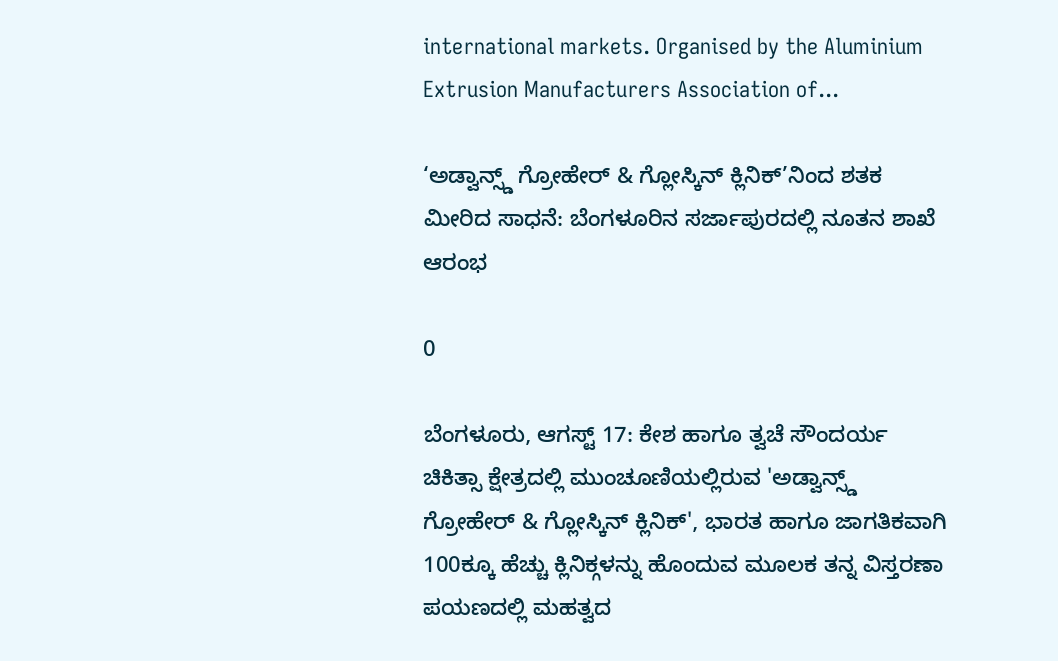international markets. Organised by the Aluminium Extrusion Manufacturers Association of...

‘ಅಡ್ವಾನ್ಸ್ಡ್ ಗ್ರೋಹೇರ್ & ಗ್ಲೋಸ್ಕಿನ್ ಕ್ಲಿನಿಕ್’ನಿಂದ ಶತಕ ಮೀರಿದ ಸಾಧನೆ: ಬೆಂಗಳೂರಿನ ಸರ್ಜಾಪುರದಲ್ಲಿ ನೂತನ ಶಾಖೆ ಆರಂಭ

0

ಬೆಂಗಳೂರು, ಆಗಸ್ಟ್ 17: ಕೇಶ ಹಾಗೂ ತ್ವಚೆ ಸೌಂದರ್ಯ ಚಿಕಿತ್ಸಾ ಕ್ಷೇತ್ರದಲ್ಲಿ ಮುಂಚೂಣಿಯಲ್ಲಿರುವ 'ಅಡ್ವಾನ್ಸ್ಡ್ ಗ್ರೋಹೇರ್ & ಗ್ಲೋಸ್ಕಿನ್ ಕ್ಲಿನಿಕ್', ಭಾರತ ಹಾಗೂ ಜಾಗತಿಕವಾಗಿ 100ಕ್ಕೂ ಹೆಚ್ಚು ಕ್ಲಿನಿಕ್ಗಳನ್ನು ಹೊಂದುವ ಮೂಲಕ ತನ್ನ ವಿಸ್ತರಣಾ ಪಯಣದಲ್ಲಿ ಮಹತ್ವದ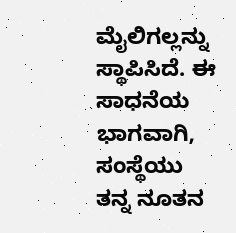ಮೈಲಿಗಲ್ಲನ್ನು ಸ್ಥಾಪಿಸಿದೆ. ಈ ಸಾಧನೆಯ ಭಾಗವಾಗಿ, ಸಂಸ್ಥೆಯು ತನ್ನ ನೂತನ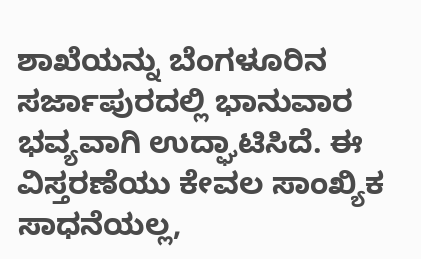ಶಾಖೆಯನ್ನು ಬೆಂಗಳೂರಿನ ಸರ್ಜಾಪುರದಲ್ಲಿ ಭಾನುವಾರ ಭವ್ಯವಾಗಿ ಉದ್ಘಾಟಿಸಿದೆ. ಈ ವಿಸ್ತರಣೆಯು ಕೇವಲ ಸಾಂಖ್ಯಿಕ ಸಾಧನೆಯಲ್ಲ,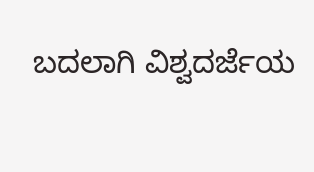ಬದಲಾಗಿ ವಿಶ್ವದರ್ಜೆಯ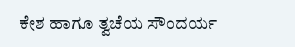ಕೇಶ ಹಾಗೂ ತ್ವಚೆಯ ಸೌಂದರ್ಯ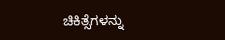ಚಿಕಿತ್ಸೆಗಳನ್ನು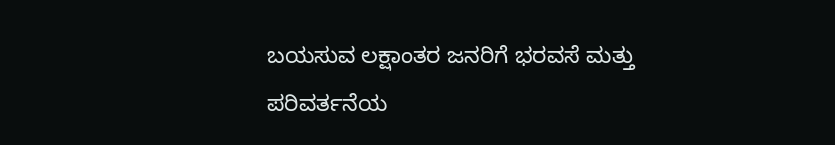ಬಯಸುವ ಲಕ್ಷಾಂತರ ಜನರಿಗೆ ಭರವಸೆ ಮತ್ತು ಪರಿವರ್ತನೆಯ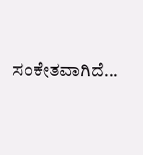ಸಂಕೇತವಾಗಿದೆ...